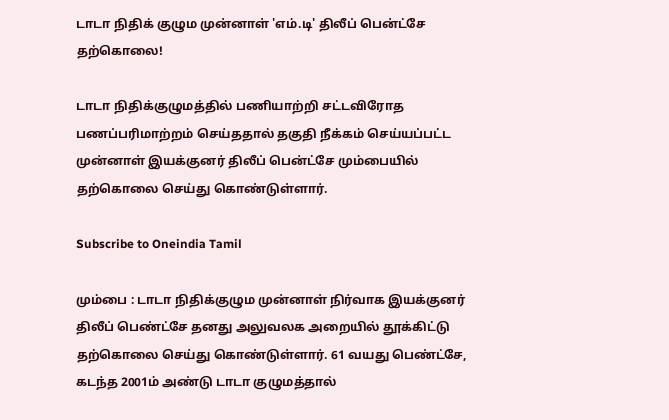டாடா நிதிக் குழும முன்னாள் 'எம்.டி' திலீப் பென்ட்சே தற்கொலை!

டாடா நிதிக்குழுமத்தில் பணியாற்றி சட்டவிரோத பணப்பரிமாற்றம் செய்ததால் தகுதி நீக்கம் செய்யப்பட்ட முன்னாள் இயக்குனர் திலீப் பென்ட்சே மும்பையில் தற்கொலை செய்து கொண்டுள்ளார்.

Subscribe to Oneindia Tamil

மும்பை : டாடா நிதிக்குழும முன்னாள் நிர்வாக இயக்குனர் திலீப் பெண்ட்சே தனது அலுவலக அறையில் தூக்கிட்டு தற்கொலை செய்து கொண்டுள்ளார். 61 வயது பெண்ட்சே, கடந்த 2001ம் அண்டு டாடா குழுமத்தால்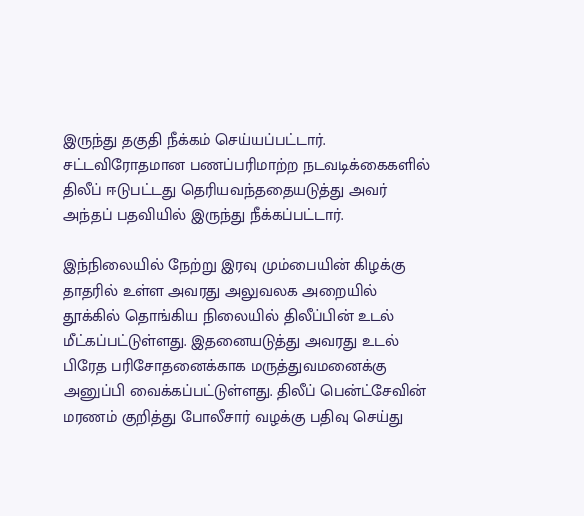இருந்து தகுதி நீக்கம் செய்யப்பட்டார். சட்டவிரோதமான பணப்பரிமாற்ற நடவடிக்கைகளில் திலீப் ஈடுபட்டது தெரியவந்ததையடுத்து அவர் அந்தப் பதவியில் இருந்து நீக்கப்பட்டார்.

இந்நிலையில் நேற்று இரவு மும்பையின் கிழக்கு தாதரில் உள்ள அவரது அலுவலக அறையில் தூக்கில் தொங்கிய நிலையில் திலீப்பின் உடல் மீட்கப்பட்டுள்ளது. இதனையடுத்து அவரது உடல் பிரேத பரிசோதனைக்காக மருத்துவமனைக்கு அனுப்பி வைக்கப்பட்டுள்ளது. திலீப் பென்ட்சேவின் மரணம் குறித்து போலீசார் வழக்கு பதிவு செய்து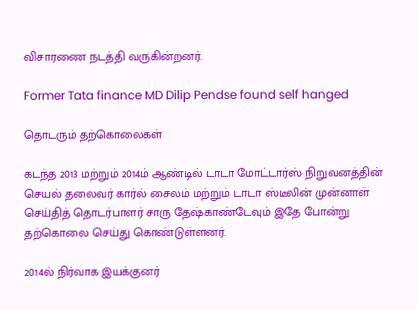விசாரணை நடத்தி வருகின்றனர்.

Former Tata finance MD Dilip Pendse found self hanged

தொடரும் தற்கொலைகள்

கடந்த 2013 மற்றும் 2014ம் ஆண்டில் டாடா மோட்டார்ஸ் நிறுவனத்தின் செயல் தலைவர் கார்ல் சைலம் மற்றும் டாடா ஸ்டீலின் முன்னாள் செய்தித் தொடர்பாளர் சாரு தேஷ்காண்டேவும் இதே போன்று தற்கொலை செய்து கொண்டுள்ளனர்.

2014ல் நிர்வாக இயக்குனர்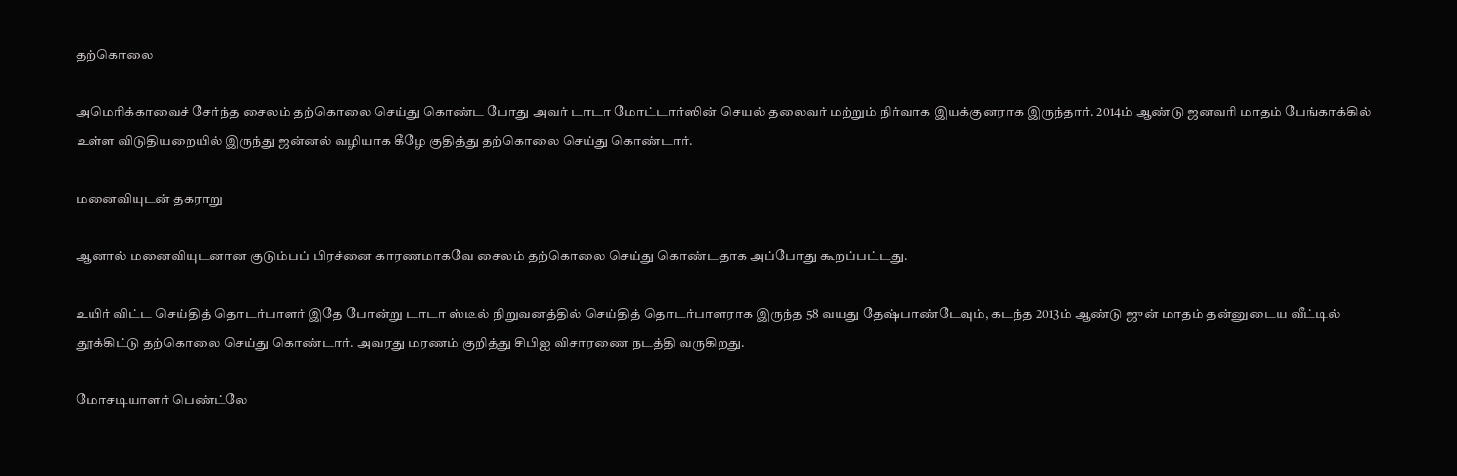தற்கொலை

அமெரிக்காவைச் சேர்ந்த சைலம் தற்கொலை செய்து கொண்ட போது அவர் டாடா மோட்டார்ஸின் செயல் தலைவர் மற்றும் நிர்வாக இயக்குனராக இருந்தார். 2014ம் ஆண்டு ஜனவரி மாதம் பேங்காக்கில் உள்ள விடுதியறையில் இருந்து ஜன்னல் வழியாக கீழே குதித்து தற்கொலை செய்து கொண்டார்.

மனைவியுடன் தகராறு

ஆனால் மனைவியுடனான குடும்பப் பிரச்னை காரணமாகவே சைலம் தற்கொலை செய்து கொண்டதாக அப்போது கூறப்பட்டது.

உயிர் விட்ட செய்தித் தொடர்பாளர் இதே போன்று டாடா ஸ்டீல் நிறுவனத்தில் செய்தித் தொடர்பாளராக இருந்த 58 வயது தேஷ்பாண்டேவும், கடந்த 2013ம் ஆண்டு ஜுன் மாதம் தன்னுடைய வீட்டில் தூக்கிட்டு தற்கொலை செய்து கொண்டார். அவரது மரணம் குறித்து சிபிஐ விசாரணை நடத்தி வருகிறது.

மோசடியாளர் பெண்ட்லே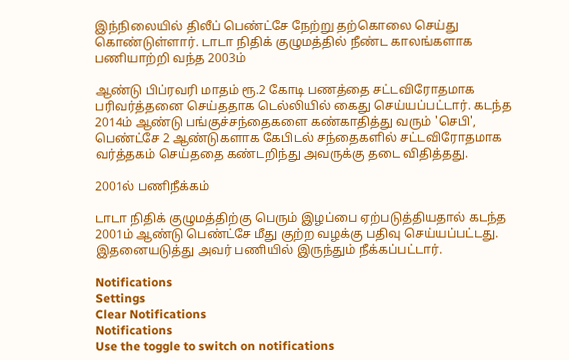இந்நிலையில் திலீப் பெண்ட்சே நேற்று தற்கொலை செய்து கொண்டுள்ளார். டாடா நிதிக் குழுமத்தில் நீண்ட காலங்களாக பணியாற்றி வந்த 2003ம்

ஆண்டு பிப்ரவரி மாதம் ரூ.2 கோடி பணத்தை சட்டவிரோதமாக பரிவர்த்தனை செய்ததாக டெல்லியில் கைது செய்யப்பட்டார். கடந்த 2014ம் ஆண்டு பங்குச்சந்தைகளை கண்காதித்து வரும் 'செபி', பெண்ட்சே 2 ஆண்டுகளாக கேபிடல் சந்தைகளில் சட்டவிரோதமாக வர்த்தகம் செய்ததை கண்டறிந்து அவருக்கு தடை விதித்தது.

2001ல் பணிநீக்கம்

டாடா நிதிக் குழுமத்திற்கு பெரும் இழப்பை ஏற்படுத்தியதால் கடந்த 2001ம் ஆண்டு பெண்ட்சே மீது குற்ற வழக்கு பதிவு செய்யப்பட்டது. இதனையடுத்து அவர் பணியில் இருந்தும் நீக்கப்பட்டார்.

Notifications
Settings
Clear Notifications
Notifications
Use the toggle to switch on notifications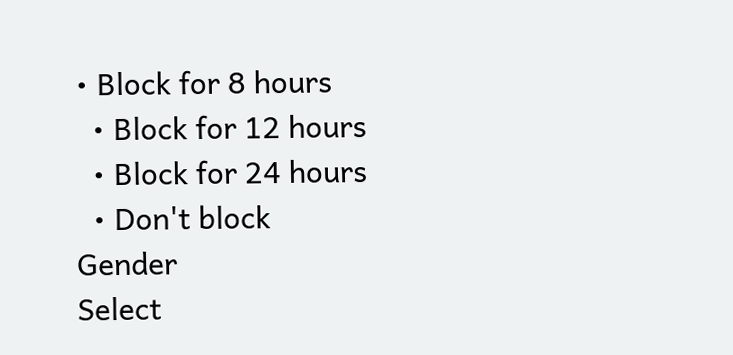• Block for 8 hours
  • Block for 12 hours
  • Block for 24 hours
  • Don't block
Gender
Select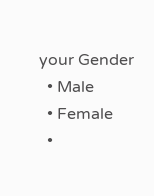your Gender
  • Male
  • Female
  •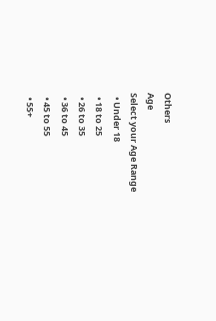Others
Age
Select your Age Range
  • Under 18
  • 18 to 25
  • 26 to 35
  • 36 to 45
  • 45 to 55
  • 55+